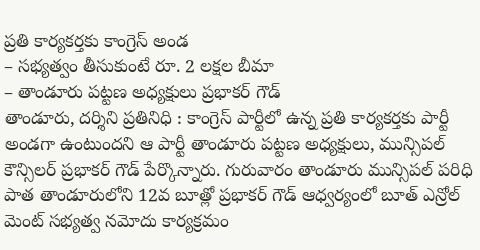ప్రతి కార్యకర్తకు కాంగ్రెస్ అండ
– సభ్యత్వం తీసుకుంటే రూ. 2 లక్షల బీమా
– తాండూరు పట్టణ అధ్యక్షులు ప్రభాకర్ గౌడ్
తాండూరు, దర్శిని ప్రతినిధి : కాంగ్రెస్ పార్టీలో ఉన్న ప్రతి కార్యకర్తకు పార్టీ అండగా ఉంటుందని ఆ పార్టీ తాండూరు పట్టణ అధ్యక్షులు, మున్సిపల్ కౌన్సిలర్ ప్రభాకర్ గౌడ్ పేర్కొన్నారు. గురువారం తాండూరు మున్సిపల్ పరిధి పాత తాండూరులోని 12వ బూత్లో ప్రభాకర్ గౌడ్ ఆధ్వర్యంలో బూత్ ఎన్రోల్ మెంట్ సభ్యత్వ నమోదు కార్యక్రమం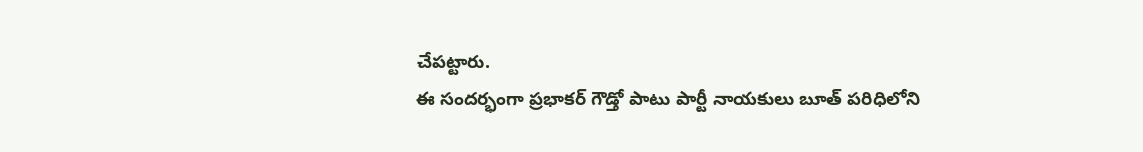చేపట్టారు.
ఈ సందర్భంగా ప్రభాకర్ గౌడ్తో పాటు పార్టీ నాయకులు బూత్ పరిధిలోని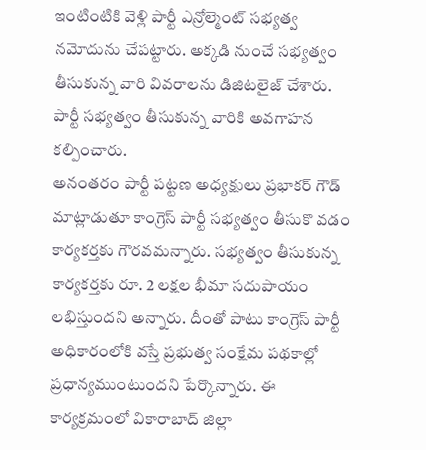ఇంటింటికి వెళ్లి పార్టీ ఎన్రోల్మెంట్ సభ్యత్వ నమోదును చేపట్టారు. అక్కడి నుంచే సభ్యత్వం తీసుకున్న వారి వివరాలను డిజిటలైజ్ చేశారు. పార్టీ సభ్యత్వం తీసుకున్న వారికి అవగాహన కల్పించారు.
అనంతరం పార్టీ పట్టణ అధ్యక్షులు ప్రభాకర్ గౌడ్ మాట్లాడుతూ కాంగ్రెస్ పార్టీ సభ్యత్వం తీసుకొ వడం కార్యకర్తకు గౌరవమన్నారు. సభ్యత్వం తీసుకున్న కార్యకర్తకు రూ. 2 లక్షల భీమా సదుపాయం లభిస్తుందని అన్నారు. దీంతో పాటు కాంగ్రెస్ పార్టీ అధికారంలోకి వస్తే ప్రభుత్వ సంక్షేమ పథకాల్లో ప్రధాన్యముంటుందని పేర్కొన్నారు. ఈ కార్యక్రమంలో వికారాబాద్ జిల్లా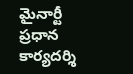మైనార్టీ ప్రధాన కార్యదర్శి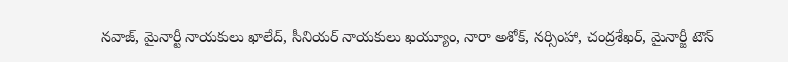నవాజ్, మైనార్టీ నాయకులు ఖాలేద్, సీనియర్ నాయకులు ఖయ్యూం, నారా అశోక్, నర్సింహా, చంద్రశేఖర్, మైనార్జీ టౌన్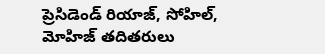ప్రెసిడెండ్ రియాజ్, సోహిల్, మోహిజ్ తదితరులు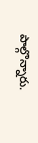పాల్గొన్నారు.